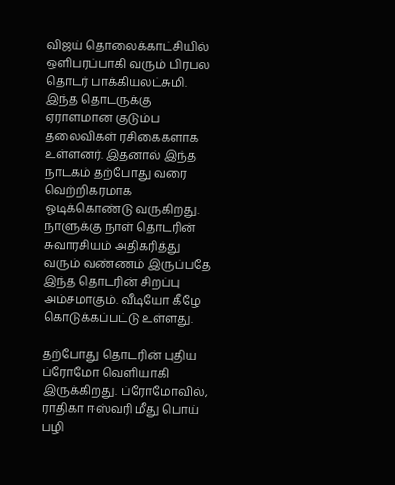விஜய் தொலைக்காட்சியில் ஒளிபரப்பாகி வரும் பிரபல தொடர் பாக்கியலட்சுமி. இந்த தொடருக்கு ஏராளமான குடும்ப தலைவிகள் ரசிகைகளாக உள்ளனர். இதனால் இந்த நாடகம் தற்போது வரை வெற்றிகரமாக ஓடிக்கொண்டு வருகிறது. நாளுக்கு நாள் தொடரின் சுவாரசியம் அதிகரித்து வரும் வண்ணம் இருப்பதே இந்த தொடரின் சிறப்பு அம்சமாகும். வீடியோ கீழே கொடுக்கப்பட்டு உள்ளது.

தற்போது தொடரின் புதிய ப்ரோமோ வெளியாகி இருக்கிறது. ப்ரோமோவில், ராதிகா ஈஸ்வரி மீது பொய் பழி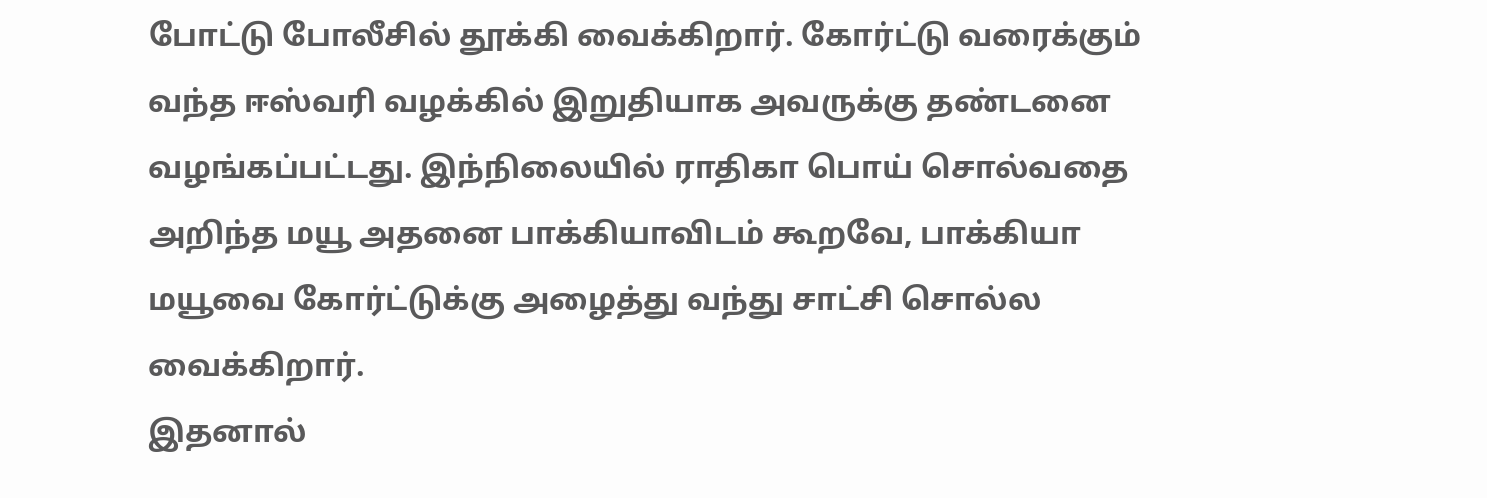போட்டு போலீசில் தூக்கி வைக்கிறார். கோர்ட்டு வரைக்கும் வந்த ஈஸ்வரி வழக்கில் இறுதியாக அவருக்கு தண்டனை வழங்கப்பட்டது. இந்நிலையில் ராதிகா பொய் சொல்வதை அறிந்த மயூ அதனை பாக்கியாவிடம் கூறவே, பாக்கியா மயூவை கோர்ட்டுக்கு அழைத்து வந்து சாட்சி சொல்ல வைக்கிறார்.
இதனால்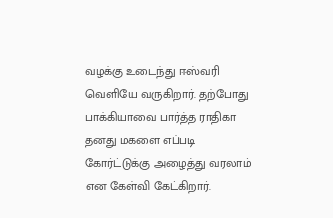வழக்கு உடைந்து ஈஸ்வரி வெளியே வருகிறார். தற்போது பாக்கியாவை பார்த்த ராதிகா தனது மகளை எப்படி கோர்ட்டுக்கு அழைத்து வரலாம் என கேள்வி கேட்கிறார்.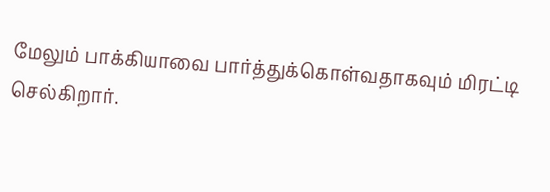மேலும் பாக்கியாவை பார்த்துக்கொள்வதாகவும் மிரட்டி செல்கிறார்.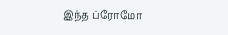இந்த ப்ரோமோ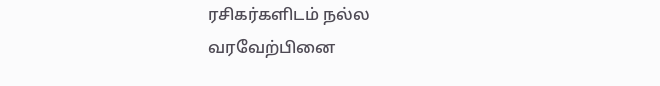ரசிகர்களிடம் நல்ல வரவேற்பினை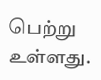பெற்று உள்ளது.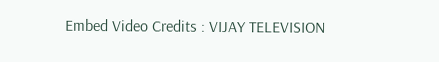Embed Video Credits : VIJAY TELEVISION